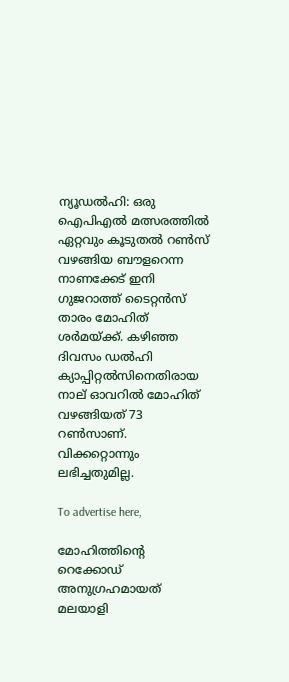ന്യൂഡല്‍ഹി: ഒരു ഐപിഎല്‍ മത്സരത്തില്‍ ഏറ്റവും കൂടുതല്‍ റണ്‍സ് വഴങ്ങിയ ബൗളറെന്ന നാണക്കേട് ഇനി ഗുജറാത്ത് ടൈറ്റന്‍സ് താരം മോഹിത് ശര്‍മയ്ക്ക്. കഴിഞ്ഞ ദിവസം ഡല്‍ഹി ക്യാപ്പിറ്റല്‍സിനെതിരായ നാല് ഓവറില്‍ മോഹിത് വഴങ്ങിയത് 73 റണ്‍സാണ്. വിക്കറ്റൊന്നും ലഭിച്ചതുമില്ല.

To advertise here,

മോഹിത്തിന്റെ റെക്കോഡ് അനുഗ്രഹമായത് മലയാളി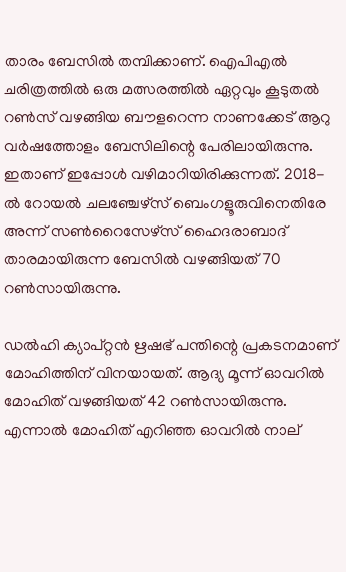താരം ബേസില്‍ തമ്പിക്കാണ്. ഐപിഎല്‍ ചരിത്രത്തില്‍ ഒരു മത്സരത്തില്‍ ഏറ്റവും കൂടുതല്‍ റണ്‍സ് വഴങ്ങിയ ബൗളറെന്ന നാണക്കേട് ആറു വര്‍ഷത്തോളം ബേസിലിന്റെ പേരിലായിരുന്നു. ഇതാണ് ഇപ്പോള്‍ വഴിമാറിയിരിക്കുന്നത്. 2018-ല്‍ റോയല്‍ ചലഞ്ചേഴ്‌സ് ബെംഗളൂരുവിനെതിരേ അന്ന് സണ്‍റൈസേഴ്‌സ് ഹൈദരാബാദ് താരമായിരുന്ന ബേസില്‍ വഴങ്ങിയത് 70 റണ്‍സായിരുന്നു.

ഡല്‍ഹി ക്യാപ്റ്റന്‍ ഋഷഭ് പന്തിന്റെ പ്രകടനമാണ് മോഹിത്തിന് വിനയായത്. ആദ്യ മൂന്ന് ഓവറില്‍ മോഹിത് വഴങ്ങിയത് 42 റണ്‍സായിരുന്നു. എന്നാല്‍ മോഹിത് എറിഞ്ഞ ഓവറില്‍ നാല്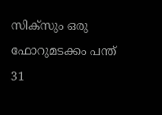സിക്‌സും ഒരു ഫോറുമടക്കം പന്ത് 31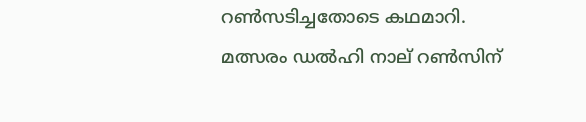റണ്‍സടിച്ചതോടെ കഥമാറി. മത്സരം ഡല്‍ഹി നാല് റണ്‍സിന്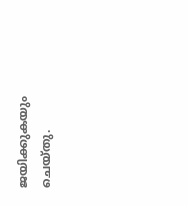ജയിക്കുകയും ചെയ്തു.